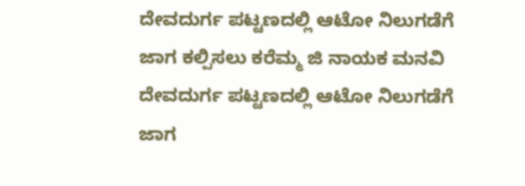ದೇವದುರ್ಗ ಪಟ್ಟಣದಲ್ಲಿ ಆಟೋ ನಿಲುಗಡೆಗೆ ಜಾಗ ಕಲ್ಪಿಸಲು ಕರೆಮ್ಮ ಜಿ ನಾಯಕ ಮನವಿ
ದೇವದುರ್ಗ ಪಟ್ಟಣದಲ್ಲಿ ಆಟೋ ನಿಲುಗಡೆಗೆ ಜಾಗ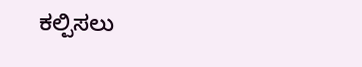ಕಲ್ಪಿಸಲು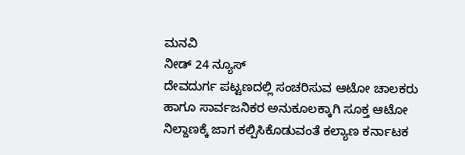ಮನವಿ
ನೀಡ್ 24 ನ್ಯೂಸ್
ದೇವದುರ್ಗ ಪಟ್ಟಣದಲ್ಲಿ ಸಂಚರಿಸುವ ಆಟೋ ಚಾಲಕರು ಹಾಗೂ ಸಾರ್ವಜನಿಕರ ಅನುಕೂಲಕ್ಕಾಗಿ ಸೂಕ್ತ ಆಟೋ ನಿಲ್ದಾಣಕ್ಕೆ ಜಾಗ ಕಲ್ಪಿಸಿಕೊಡುವಂತೆ ಕಲ್ಯಾಣ ಕರ್ನಾಟಕ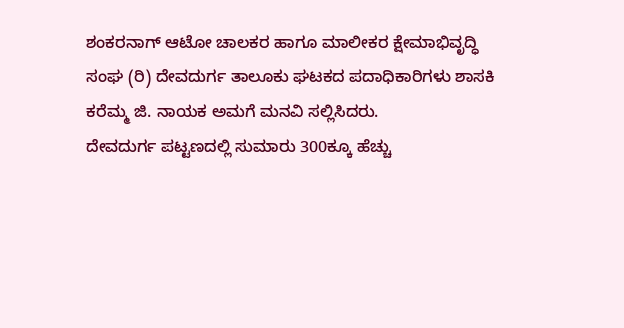ಶಂಕರನಾಗ್ ಆಟೋ ಚಾಲಕರ ಹಾಗೂ ಮಾಲೀಕರ ಕ್ಷೇಮಾಭಿವೃದ್ಧಿ ಸಂಘ (ರಿ) ದೇವದುರ್ಗ ತಾಲೂಕು ಘಟಕದ ಪದಾಧಿಕಾರಿಗಳು ಶಾಸಕಿ ಕರೆಮ್ಮ ಜಿ. ನಾಯಕ ಅಮಗೆ ಮನವಿ ಸಲ್ಲಿಸಿದರು.
ದೇವದುರ್ಗ ಪಟ್ಟಣದಲ್ಲಿ ಸುಮಾರು 300ಕ್ಕೂ ಹೆಚ್ಚು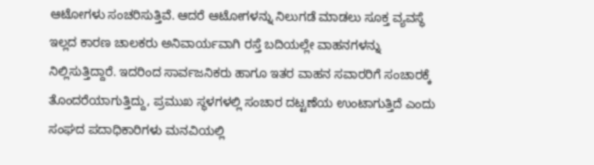ಆಟೋಗಳು ಸಂಚರಿಸುತ್ತಿವೆ. ಆದರೆ ಆಟೋಗಳನ್ನು ನಿಲುಗಡೆ ಮಾಡಲು ಸೂಕ್ತ ವ್ಯವಸ್ಥೆ ಇಲ್ಲದ ಕಾರಣ ಚಾಲಕರು ಅನಿವಾರ್ಯವಾಗಿ ರಸ್ತೆ ಬದಿಯಲ್ಲೇ ವಾಹನಗಳನ್ನು ನಿಲ್ಲಿಸುತ್ತಿದ್ದಾರೆ. ಇದರಿಂದ ಸಾರ್ವಜನಿಕರು ಹಾಗೂ ಇತರ ವಾಹನ ಸವಾರರಿಗೆ ಸಂಚಾರಕ್ಕೆ ತೊಂದರೆಯಾಗುತ್ತಿದ್ದು, ಪ್ರಮುಖ ಸ್ಥಳಗಳಲ್ಲಿ ಸಂಚಾರ ದಟ್ಟಣೆಯ ಉಂಟಾಗುತ್ತಿದೆ ಎಂದು ಸಂಘದ ಪದಾಧಿಕಾರಿಗಳು ಮನವಿಯಲ್ಲಿ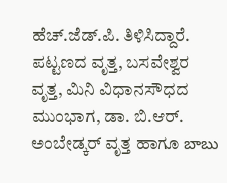ಹೆಚ್.ಜೆಡ್.ಪಿ. ತಿಳಿಸಿದ್ದಾರೆ. ಪಟ್ಟಣದ ವೃತ್ತ, ಬಸವೇಶ್ವರ ವೃತ್ತ, ಮಿನಿ ವಿಧಾನಸೌಧದ ಮುಂಭಾಗ, ಡಾ. ಬಿ.ಆರ್. ಅಂಬೇಡ್ಕರ್ ವೃತ್ತ ಹಾಗೂ బాబు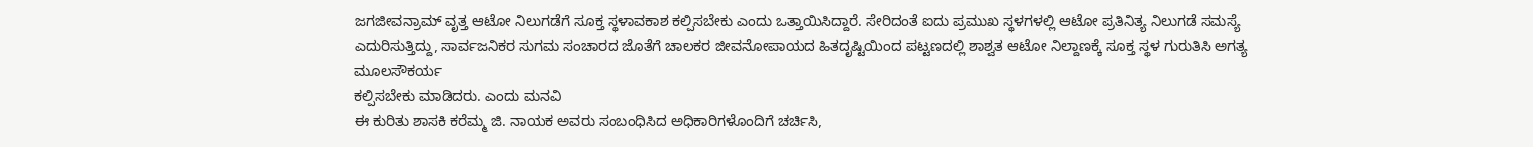ಜಗಜೀವನ್ರಾಮ್ ವೃತ್ತ ಆಟೋ ನಿಲುಗಡೆಗೆ ಸೂಕ್ತ ಸ್ಥಳಾವಕಾಶ ಕಲ್ಪಿಸಬೇಕು ಎಂದು ಒತ್ತಾಯಿಸಿದ್ದಾರೆ. ಸೇರಿದಂತೆ ಐದು ಪ್ರಮುಖ ಸ್ಥಳಗಳಲ್ಲಿ ಆಟೋ ಪ್ರತಿನಿತ್ಯ ನಿಲುಗಡೆ ಸಮಸ್ಯೆ ಎದುರಿಸುತ್ತಿದ್ದು, ಸಾರ್ವಜನಿಕರ ಸುಗಮ ಸಂಚಾರದ ಜೊತೆಗೆ ಚಾಲಕರ ಜೀವನೋಪಾಯದ ಹಿತದೃಷ್ಟಿಯಿಂದ ಪಟ್ಟಣದಲ್ಲಿ ಶಾಶ್ವತ ಆಟೋ ನಿಲ್ದಾಣಕ್ಕೆ ಸೂಕ್ತ ಸ್ಥಳ ಗುರುತಿಸಿ ಅಗತ್ಯ ಮೂಲಸೌಕರ್ಯ
ಕಲ್ಪಿಸಬೇಕು ಮಾಡಿದರು. ಎಂದು ಮನವಿ
ಈ ಕುರಿತು ಶಾಸಕಿ ಕರೆಮ್ಮ ಜಿ. ನಾಯಕ ಅವರು ಸಂಬಂಧಿಸಿದ ಅಧಿಕಾರಿಗಳೊಂದಿಗೆ ಚರ್ಚಿಸಿ,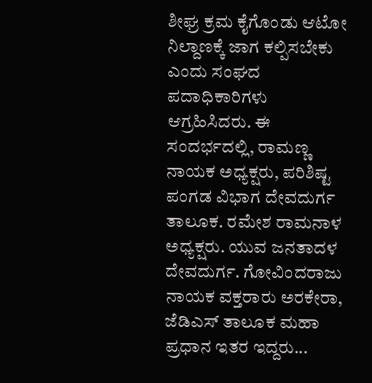ಶೀಘ್ರ ಕ್ರಮ ಕೈಗೊಂಡು ಆಟೋ ನಿಲ್ದಾಣಕ್ಕೆ ಜಾಗ ಕಲ್ಪಿಸಬೇಕು ಎಂದು ಸಂಘದ ಪದಾಧಿಕಾರಿಗಳು ಆಗ್ರಹಿಸಿದರು. ಈ ಸಂದರ್ಭದಲ್ಲಿ, ರಾಮಣ್ಣ ನಾಯಕ ಅಧ್ಯಕ್ಷರು, ಪರಿಶಿಷ್ಟ ಪಂಗಡ ವಿಭಾಗ ದೇವದುರ್ಗ ತಾಲೂಕ. ರಮೇಶ ರಾಮನಾಳ ಅಧ್ಯಕ್ಷರು. ಯುವ ಜನತಾದಳ ದೇವದುರ್ಗ. ಗೋವಿಂದರಾಜು ನಾಯಕ ವಕ್ತರಾರು ಅರಕೇರಾ, ಜೆಡಿಎಸ್ ತಾಲೂಕ ಮಹಾ ಪ್ರಧಾನ ಇತರ ಇದ್ದರು...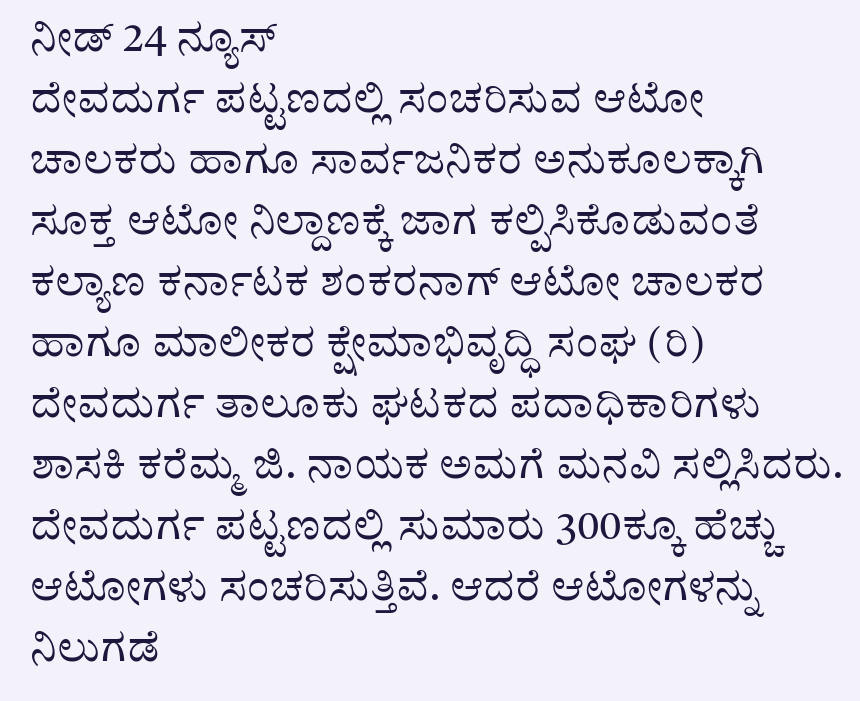ನೀಡ್ 24 ನ್ಯೂಸ್
ದೇವದುರ್ಗ ಪಟ್ಟಣದಲ್ಲಿ ಸಂಚರಿಸುವ ಆಟೋ ಚಾಲಕರು ಹಾಗೂ ಸಾರ್ವಜನಿಕರ ಅನುಕೂಲಕ್ಕಾಗಿ ಸೂಕ್ತ ಆಟೋ ನಿಲ್ದಾಣಕ್ಕೆ ಜಾಗ ಕಲ್ಪಿಸಿಕೊಡುವಂತೆ ಕಲ್ಯಾಣ ಕರ್ನಾಟಕ ಶಂಕರನಾಗ್ ಆಟೋ ಚಾಲಕರ ಹಾಗೂ ಮಾಲೀಕರ ಕ್ಷೇಮಾಭಿವೃದ್ಧಿ ಸಂಘ (ರಿ) ದೇವದುರ್ಗ ತಾಲೂಕು ಘಟಕದ ಪದಾಧಿಕಾರಿಗಳು ಶಾಸಕಿ ಕರೆಮ್ಮ ಜಿ. ನಾಯಕ ಅಮಗೆ ಮನವಿ ಸಲ್ಲಿಸಿದರು.
ದೇವದುರ್ಗ ಪಟ್ಟಣದಲ್ಲಿ ಸುಮಾರು 300ಕ್ಕೂ ಹೆಚ್ಚು ಆಟೋಗಳು ಸಂಚರಿಸುತ್ತಿವೆ. ಆದರೆ ಆಟೋಗಳನ್ನು ನಿಲುಗಡೆ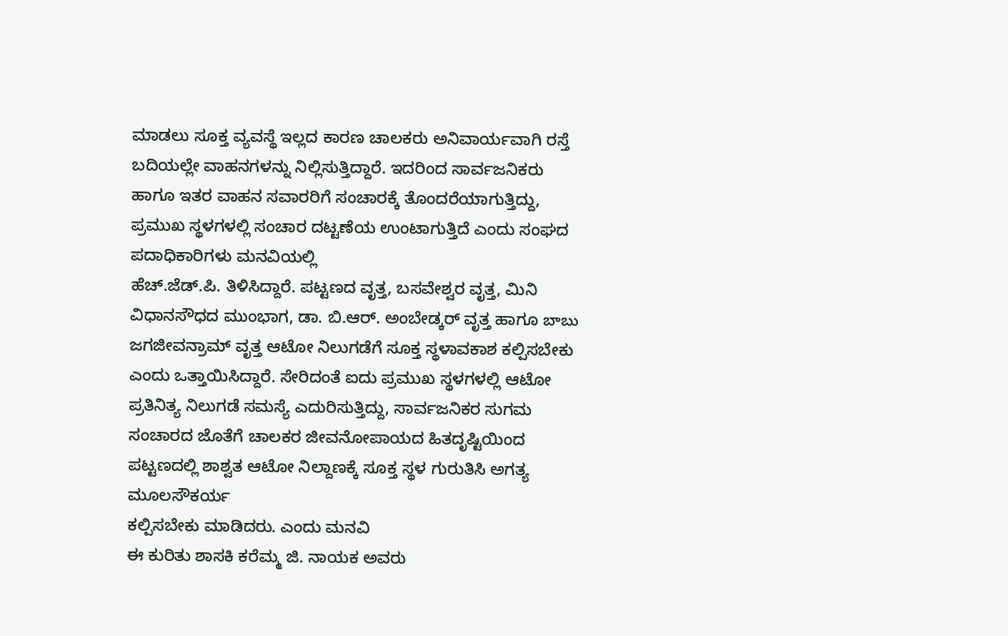ಮಾಡಲು ಸೂಕ್ತ ವ್ಯವಸ್ಥೆ ಇಲ್ಲದ ಕಾರಣ ಚಾಲಕರು ಅನಿವಾರ್ಯವಾಗಿ ರಸ್ತೆ ಬದಿಯಲ್ಲೇ ವಾಹನಗಳನ್ನು ನಿಲ್ಲಿಸುತ್ತಿದ್ದಾರೆ. ಇದರಿಂದ ಸಾರ್ವಜನಿಕರು ಹಾಗೂ ಇತರ ವಾಹನ ಸವಾರರಿಗೆ ಸಂಚಾರಕ್ಕೆ ತೊಂದರೆಯಾಗುತ್ತಿದ್ದು, ಪ್ರಮುಖ ಸ್ಥಳಗಳಲ್ಲಿ ಸಂಚಾರ ದಟ್ಟಣೆಯ ಉಂಟಾಗುತ್ತಿದೆ ಎಂದು ಸಂಘದ ಪದಾಧಿಕಾರಿಗಳು ಮನವಿಯಲ್ಲಿ
ಹೆಚ್.ಜೆಡ್.ಪಿ. ತಿಳಿಸಿದ್ದಾರೆ. ಪಟ್ಟಣದ ವೃತ್ತ, ಬಸವೇಶ್ವರ ವೃತ್ತ, ಮಿನಿ ವಿಧಾನಸೌಧದ ಮುಂಭಾಗ, ಡಾ. ಬಿ.ಆರ್. ಅಂಬೇಡ್ಕರ್ ವೃತ್ತ ಹಾಗೂ బాబు ಜಗಜೀವನ್ರಾಮ್ ವೃತ್ತ ಆಟೋ ನಿಲುಗಡೆಗೆ ಸೂಕ್ತ ಸ್ಥಳಾವಕಾಶ ಕಲ್ಪಿಸಬೇಕು ಎಂದು ಒತ್ತಾಯಿಸಿದ್ದಾರೆ. ಸೇರಿದಂತೆ ಐದು ಪ್ರಮುಖ ಸ್ಥಳಗಳಲ್ಲಿ ಆಟೋ ಪ್ರತಿನಿತ್ಯ ನಿಲುಗಡೆ ಸಮಸ್ಯೆ ಎದುರಿಸುತ್ತಿದ್ದು, ಸಾರ್ವಜನಿಕರ ಸುಗಮ ಸಂಚಾರದ ಜೊತೆಗೆ ಚಾಲಕರ ಜೀವನೋಪಾಯದ ಹಿತದೃಷ್ಟಿಯಿಂದ ಪಟ್ಟಣದಲ್ಲಿ ಶಾಶ್ವತ ಆಟೋ ನಿಲ್ದಾಣಕ್ಕೆ ಸೂಕ್ತ ಸ್ಥಳ ಗುರುತಿಸಿ ಅಗತ್ಯ ಮೂಲಸೌಕರ್ಯ
ಕಲ್ಪಿಸಬೇಕು ಮಾಡಿದರು. ಎಂದು ಮನವಿ
ಈ ಕುರಿತು ಶಾಸಕಿ ಕರೆಮ್ಮ ಜಿ. ನಾಯಕ ಅವರು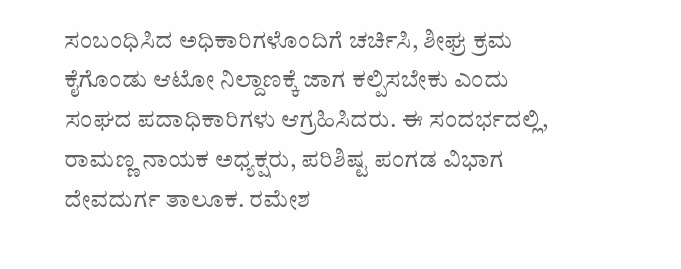ಸಂಬಂಧಿಸಿದ ಅಧಿಕಾರಿಗಳೊಂದಿಗೆ ಚರ್ಚಿಸಿ, ಶೀಘ್ರ ಕ್ರಮ ಕೈಗೊಂಡು ಆಟೋ ನಿಲ್ದಾಣಕ್ಕೆ ಜಾಗ ಕಲ್ಪಿಸಬೇಕು ಎಂದು ಸಂಘದ ಪದಾಧಿಕಾರಿಗಳು ಆಗ್ರಹಿಸಿದರು. ಈ ಸಂದರ್ಭದಲ್ಲಿ, ರಾಮಣ್ಣ ನಾಯಕ ಅಧ್ಯಕ್ಷರು, ಪರಿಶಿಷ್ಟ ಪಂಗಡ ವಿಭಾಗ ದೇವದುರ್ಗ ತಾಲೂಕ. ರಮೇಶ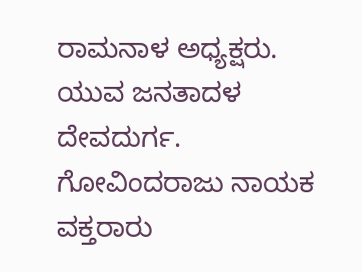ರಾಮನಾಳ ಅಧ್ಯಕ್ಷರು. ಯುವ ಜನತಾದಳ ದೇವದುರ್ಗ. ಗೋವಿಂದರಾಜು ನಾಯಕ ವಕ್ತರಾರು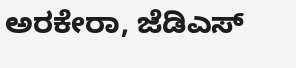ಅರಕೇರಾ, ಜೆಡಿಎಸ್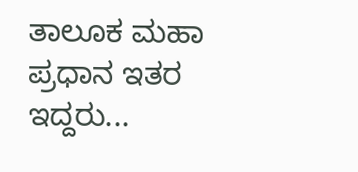ತಾಲೂಕ ಮಹಾ ಪ್ರಧಾನ ಇತರ ಇದ್ದರು...